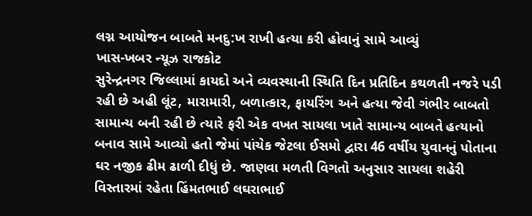લગ્ન આયોજન બાબતે મનદુ:ખ રાખી હત્યા કરી હોવાનું સામે આવ્યું
ખાસ-ખબર ન્યૂઝ રાજકોટ
સુરેન્દ્રનગર જિલ્લામાં કાયદો અને વ્યવસ્થાની સ્થિતિ દિન પ્રતિદિન કથળતી નજરે પડી રહી છે અહી લૂંટ, મારામારી, બળાત્કાર, ફાયરિંગ અને હત્યા જેવી ગંભીર બાબતો સામાન્ય બની રહી છે ત્યારે ફરી એક વખત સાયલા ખાતે સામાન્ય બાબતે હત્યાનો બનાવ સામે આવ્યો હતો જેમાં પાંચેક જેટલા ઈસમો દ્વારા 46 વર્ષીય યુવાનનું પોતાના ઘર નજીક ઢીમ ઢાળી દીધું છે. જાણવા મળતી વિગતો અનુસાર સાયલા શહેરી વિસ્તારમાં રહેતા હિંમતભાઈ લઘરાભાઈ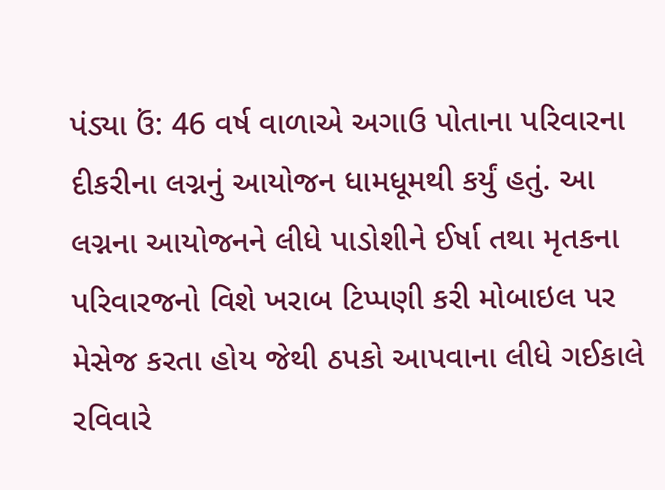પંડ્યા ઉં: 46 વર્ષ વાળાએ અગાઉ પોતાના પરિવારના દીકરીના લગ્નનું આયોજન ધામધૂમથી કર્યું હતું. આ લગ્નના આયોજનને લીધે પાડોશીને ઈર્ષા તથા મૃતકના પરિવારજનો વિશે ખરાબ ટિપ્પણી કરી મોબાઇલ પર મેસેજ કરતા હોય જેથી ઠપકો આપવાના લીધે ગઈકાલે રવિવારે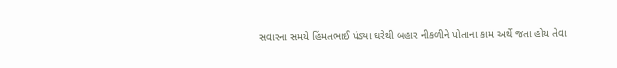સવારના સમયે હિંમતભાઈ પંડ્યા ઘરેથી બહાર નીકળીને પોતાના કામ અર્થે જતા હોય તેવા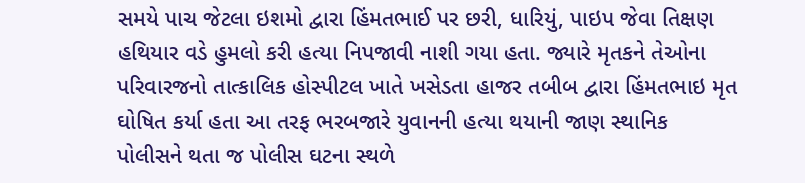સમયે પાચ જેટલા ઇશમો દ્વારા હિંમતભાઈ પર છરી, ધારિયું, પાઇપ જેવા તિક્ષણ હથિયાર વડે હુમલો કરી હત્યા નિપજાવી નાશી ગયા હતા. જ્યારે મૃતકને તેઓના પરિવારજનો તાત્કાલિક હોસ્પીટલ ખાતે ખસેડતા હાજર તબીબ દ્વારા હિંમતભાઇ મૃત ઘોષિત કર્યા હતા આ તરફ ભરબજારે યુવાનની હત્યા થયાની જાણ સ્થાનિક પોલીસને થતા જ પોલીસ ઘટના સ્થળે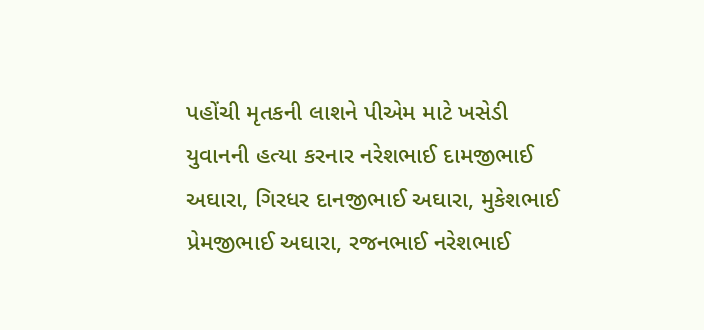પહોંચી મૃતકની લાશને પીએમ માટે ખસેડી યુવાનની હત્યા કરનાર નરેશભાઈ દામજીભાઈ અઘારા, ગિરધર દાનજીભાઈ અઘારા, મુકેશભાઈ પ્રેમજીભાઈ અઘારા, રજનભાઈ નરેશભાઈ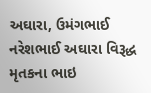અઘારા, ઉમંગભાઈ નરેશભાઈ અઘારા વિરૂદ્ધ મૃતકના ભાઇ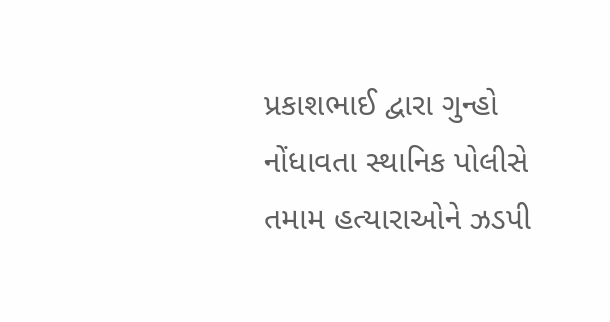પ્રકાશભાઈ દ્વારા ગુન્હો નોંધાવતા સ્થાનિક પોલીસે તમામ હત્યારાઓને ઝડપી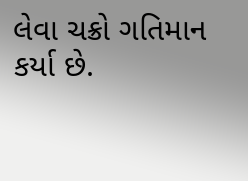લેવા ચક્રો ગતિમાન કર્યા છે.